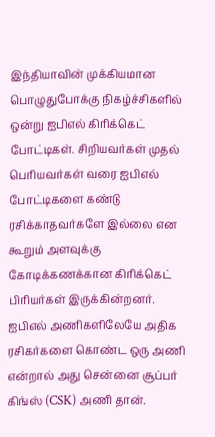இந்தியாவின் முக்கியமான பொழுதுபோக்கு நிகழ்ச்சிகளில் ஒன்று ஐபிஎல் கிரிக்கெட் போட்டிகள். சிறியவர்கள் முதல் பெரியவர்கள் வரை ஐபிஎல் போட்டிகளை கண்டு ரசிக்காதவர்களே இல்லை என கூறும் அளவுக்கு கோடிக்கணக்கான கிரிக்கெட் பிரியர்கள் இருக்கின்றனர்.
ஐபிஎல் அணிகளிலேயே அதிக ரசிகர்களை கொண்ட ஒரு அணி என்றால் அது சென்னை சூப்பர் கிங்ஸ் (CSK) அணி தான்.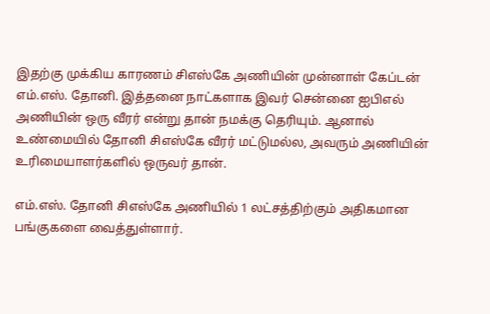இதற்கு முக்கிய காரணம் சிஎஸ்கே அணியின் முன்னாள் கேப்டன் எம்.எஸ். தோனி. இத்தனை நாட்களாக இவர் சென்னை ஐபிஎல் அணியின் ஒரு வீரர் என்று தான் நமக்கு தெரியும். ஆனால் உண்மையில் தோனி சிஎஸ்கே வீரர் மட்டுமல்ல, அவரும் அணியின் உரிமையாளர்களில் ஒருவர் தான்.

எம்.எஸ். தோனி சிஎஸ்கே அணியில் 1 லட்சத்திற்கும் அதிகமான பங்குகளை வைத்துள்ளார்.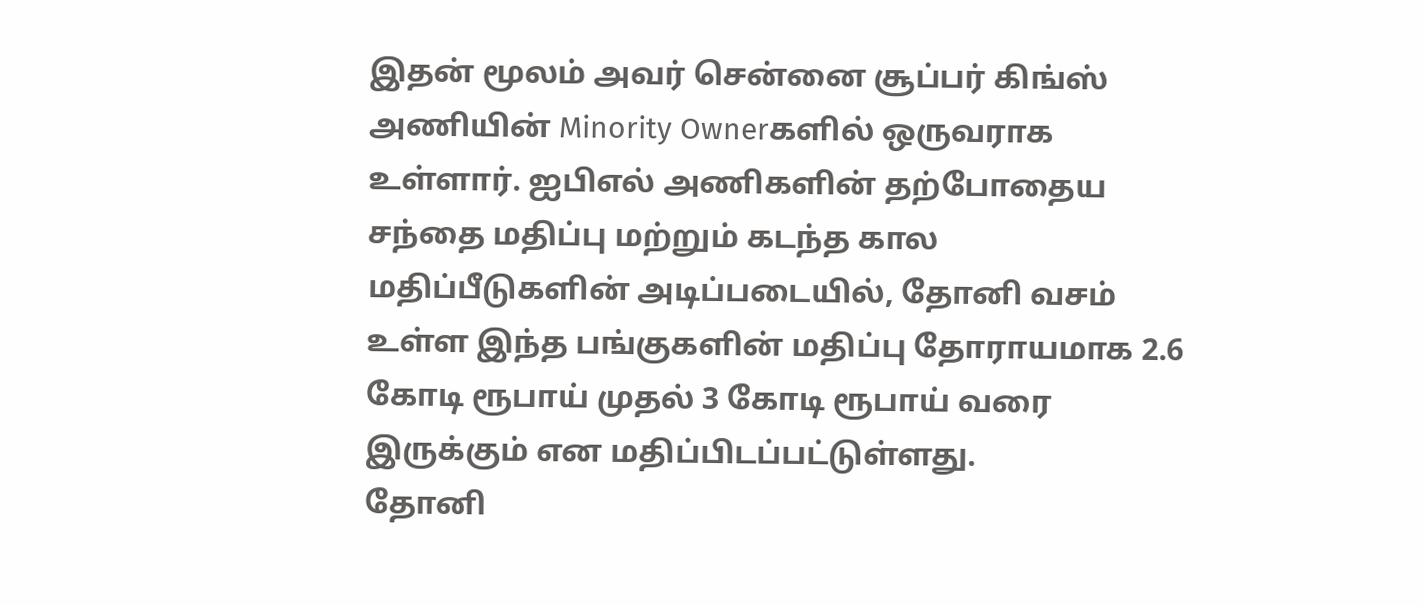இதன் மூலம் அவர் சென்னை சூப்பர் கிங்ஸ் அணியின் Minority Ownerகளில் ஒருவராக உள்ளார். ஐபிஎல் அணிகளின் தற்போதைய சந்தை மதிப்பு மற்றும் கடந்த கால மதிப்பீடுகளின் அடிப்படையில், தோனி வசம் உள்ள இந்த பங்குகளின் மதிப்பு தோராயமாக 2.6 கோடி ரூபாய் முதல் 3 கோடி ரூபாய் வரை இருக்கும் என மதிப்பிடப்பட்டுள்ளது.
தோனி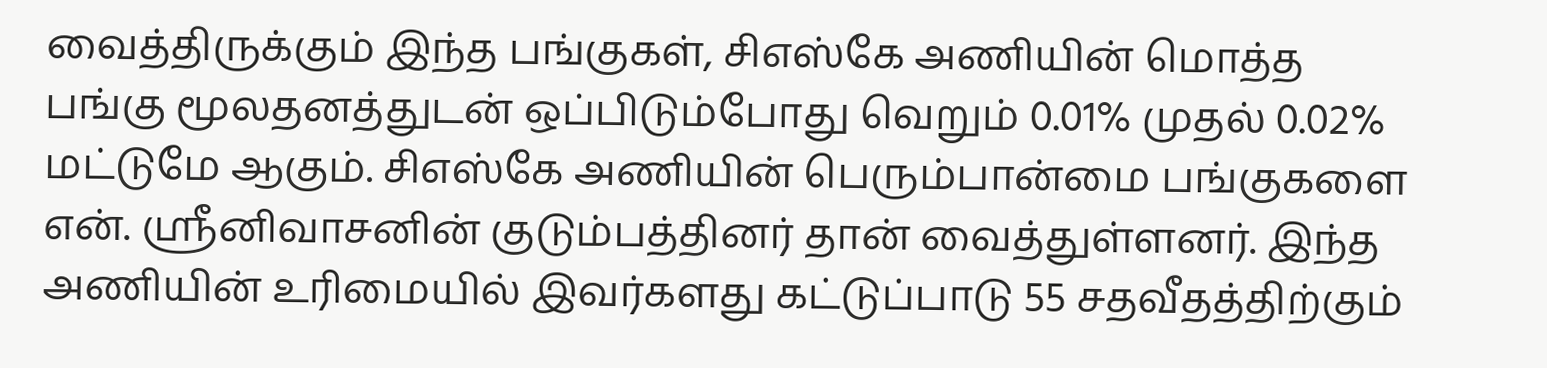வைத்திருக்கும் இந்த பங்குகள், சிஎஸ்கே அணியின் மொத்த பங்கு மூலதனத்துடன் ஒப்பிடும்போது வெறும் 0.01% முதல் 0.02% மட்டுமே ஆகும். சிஎஸ்கே அணியின் பெரும்பான்மை பங்குகளை என். ஸ்ரீனிவாசனின் குடும்பத்தினர் தான் வைத்துள்ளனர். இந்த அணியின் உரிமையில் இவர்களது கட்டுப்பாடு 55 சதவீதத்திற்கும்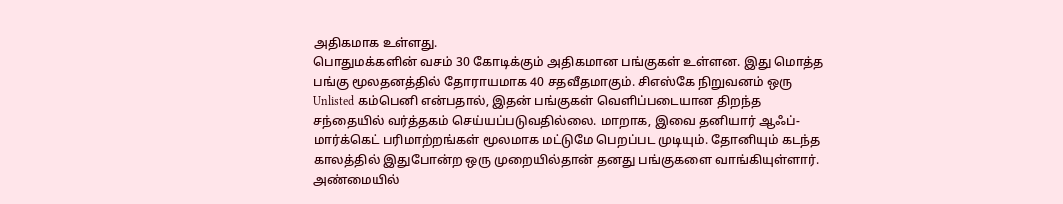அதிகமாக உள்ளது.
பொதுமக்களின் வசம் 30 கோடிக்கும் அதிகமான பங்குகள் உள்ளன. இது மொத்த பங்கு மூலதனத்தில் தோராயமாக 40 சதவீதமாகும். சிஎஸ்கே நிறுவனம் ஒரு Unlisted கம்பெனி என்பதால், இதன் பங்குகள் வெளிப்படையான திறந்த சந்தையில் வர்த்தகம் செய்யப்படுவதில்லை. மாறாக, இவை தனியார் ஆஃப்-மார்க்கெட் பரிமாற்றங்கள் மூலமாக மட்டுமே பெறப்பட முடியும். தோனியும் கடந்த காலத்தில் இதுபோன்ற ஒரு முறையில்தான் தனது பங்குகளை வாங்கியுள்ளார்.
அண்மையில்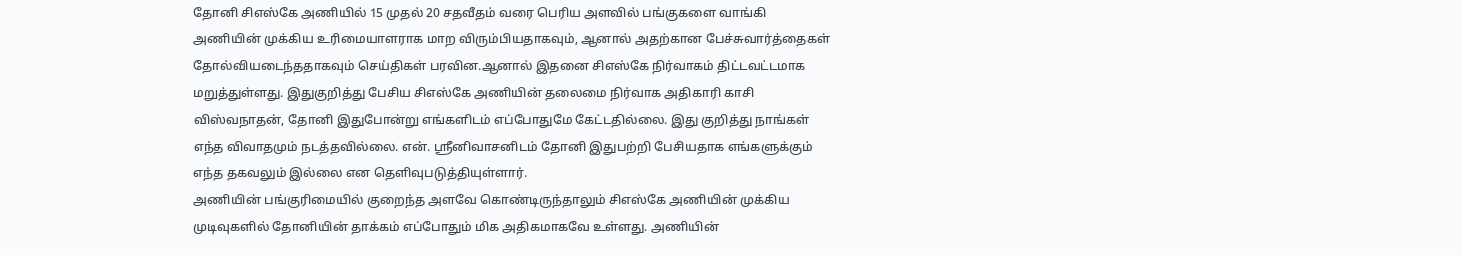தோனி சிஎஸ்கே அணியில் 15 முதல் 20 சதவீதம் வரை பெரிய அளவில் பங்குகளை வாங்கி அணியின் முக்கிய உரிமையாளராக மாற விரும்பியதாகவும், ஆனால் அதற்கான பேச்சுவார்த்தைகள் தோல்வியடைந்ததாகவும் செய்திகள் பரவின.ஆனால் இதனை சிஎஸ்கே நிர்வாகம் திட்டவட்டமாக மறுத்துள்ளது. இதுகுறித்து பேசிய சிஎஸ்கே அணியின் தலைமை நிர்வாக அதிகாரி காசி விஸ்வநாதன், தோனி இதுபோன்று எங்களிடம் எப்போதுமே கேட்டதில்லை. இது குறித்து நாங்கள் எந்த விவாதமும் நடத்தவில்லை. என். ஸ்ரீனிவாசனிடம் தோனி இதுபற்றி பேசியதாக எங்களுக்கும் எந்த தகவலும் இல்லை என தெளிவுபடுத்தியுள்ளார்.
அணியின் பங்குரிமையில் குறைந்த அளவே கொண்டிருந்தாலும் சிஎஸ்கே அணியின் முக்கிய முடிவுகளில் தோனியின் தாக்கம் எப்போதும் மிக அதிகமாகவே உள்ளது. அணியின்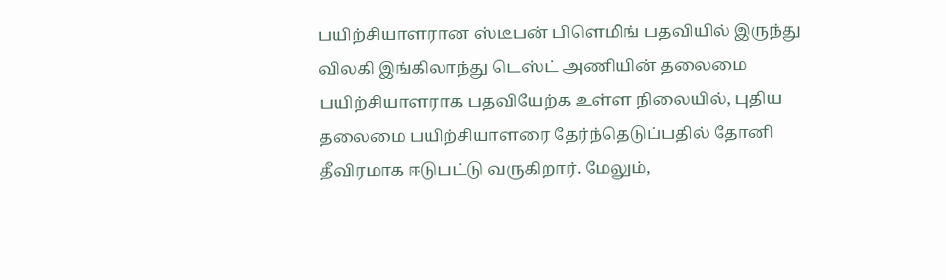பயிற்சியாளரான ஸ்டீபன் பிளெமிங் பதவியில் இருந்து விலகி இங்கிலாந்து டெஸ்ட் அணியின் தலைமை பயிற்சியாளராக பதவியேற்க உள்ள நிலையில், புதிய தலைமை பயிற்சியாளரை தேர்ந்தெடுப்பதில் தோனி தீவிரமாக ஈடுபட்டு வருகிறார். மேலும்,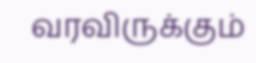வரவிருக்கும்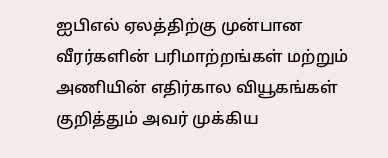ஐபிஎல் ஏலத்திற்கு முன்பான வீரர்களின் பரிமாற்றங்கள் மற்றும் அணியின் எதிர்கால வியூகங்கள் குறித்தும் அவர் முக்கிய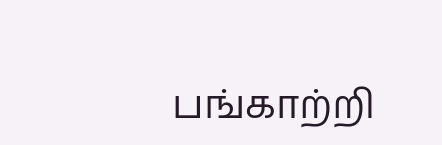பங்காற்றி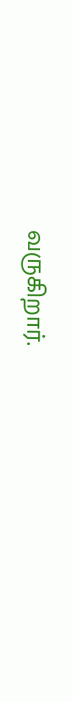வருகிறார்.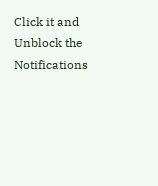Click it and Unblock the Notifications